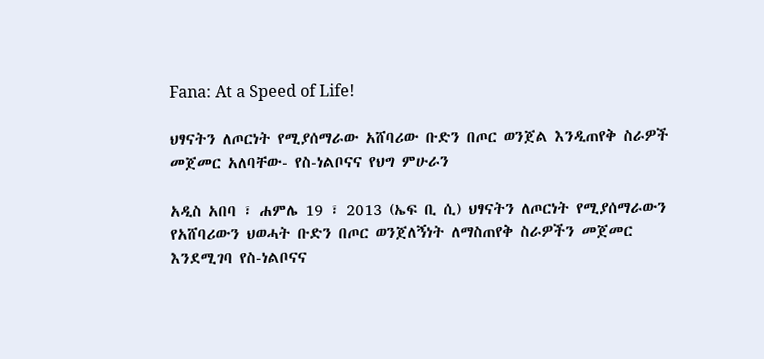Fana: At a Speed of Life!

ህፃናትን ለጦርነት የሚያሰማራው አሸባሪው ቡድን በጦር ወንጀል እንዲጠየቅ ስራዎች መጀመር አለባቸው- የስ-ነልቦናና የህግ ምሁራን

አዲስ አበባ ፣ ሐምሌ 19 ፣ 2013 (ኤፍ ቢ ሲ) ህፃናትን ለጦርነት የሚያሰማራውን የአሸባሪውን ህወሓት ቡድን በጦር ወንጀለኝነት ለማስጠየቅ ስራዎችን መጀመር እንደሚገባ የስ-ነልቦናና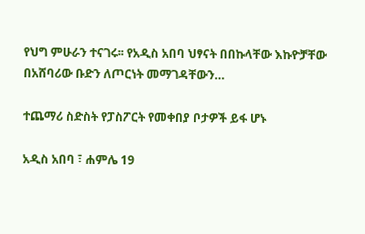የህግ ምሁራን ተናገሩ፡፡ የአዲስ አበባ ህፃናት በበኩላቸው እኩዮቻቸው በአሸባሪው ቡድን ለጦርነት መማገዳቸውን…

ተጨማሪ ስድስት የፓስፖርት የመቀበያ ቦታዎች ይፋ ሆኑ

አዲስ አበባ ፣ ሐምሌ 19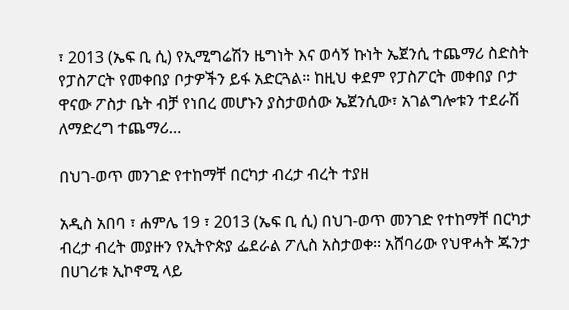፣ 2013 (ኤፍ ቢ ሲ) የኢሚግሬሽን ዜግነት እና ወሳኝ ኩነት ኤጀንሲ ተጨማሪ ስድስት የፓስፖርት የመቀበያ ቦታዎችን ይፋ አድርጓል። ከዚህ ቀደም የፓስፖርት መቀበያ ቦታ ዋናው ፖስታ ቤት ብቻ የነበረ መሆኑን ያስታወሰው ኤጀንሲው፣ አገልግሎቱን ተደራሽ ለማድረግ ተጨማሪ…

በህገ-ወጥ መንገድ የተከማቸ በርካታ ብረታ ብረት ተያዘ

አዲስ አበባ ፣ ሐምሌ 19 ፣ 2013 (ኤፍ ቢ ሲ) በህገ-ወጥ መንገድ የተከማቸ በርካታ ብረታ ብረት መያዙን የኢትዮጵያ ፌደራል ፖሊስ አስታወቀ፡፡ አሸባሪው የህዋሓት ጁንታ በሀገሪቱ ኢኮኖሚ ላይ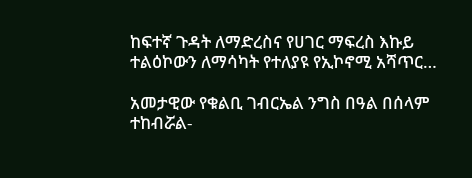ከፍተኛ ጉዳት ለማድረስና የሀገር ማፍረስ እኩይ ተልዕኮውን ለማሳካት የተለያዩ የኢኮኖሚ አሻጥር…

አመታዊው የቁልቢ ገብርኤል ንግስ በዓል በሰላም ተከብሯል-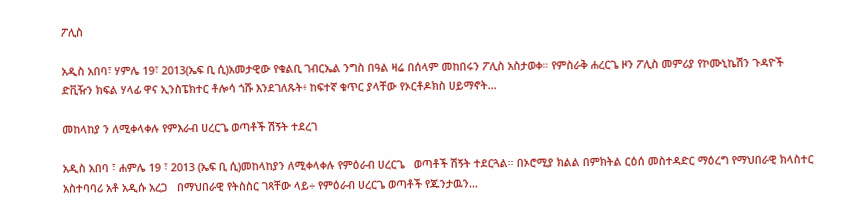ፖሊስ

አዲስ አበባ፣ ሃምሌ 19፣ 2013(ኤፍ ቢ ሲ)አመታዊው የቁልቢ ገብርኤል ንግስ በዓል ዛሬ በሰላም መከበሩን ፖሊስ አስታወቀ። የምስራቅ ሐረርጌ ዞን ፖሊስ መምሪያ የኮሙኒኬሽን ጉዳዮች ድቪዥን ክፍል ሃላፊ ዋና ኢንስፔክተር ቶሎሳ ጎሹ እንደገለጹት፥ ከፍተኛ ቁጥር ያላቸው የኦርቶዶክስ ሀይማኖት…

መከላከያ ን ለሚቀላቀሉ የምእራብ ሀረርጌ ወጣቶች ሽኝት ተደረገ

አዲስ አበባ ፣ ሐምሌ 19 ፣ 2013 (ኤፍ ቢ ሲ)መከላከያን ለሚቀላቀሉ የምዕራብ ሀረርጌ   ወጣቶች ሽኝት ተደርጓል። በኦሮሚያ ክልል በምክትል ርዕሰ መስተዳድር ማዕረግ የማህበራዊ ክላስተር አስተባባሪ አቶ አዲሱ አረጋ   በማህበራዊ የትስስር ገጻቸው ላይ÷ የምዕራብ ሀረርጌ ወጣቶች የጁንታዉን…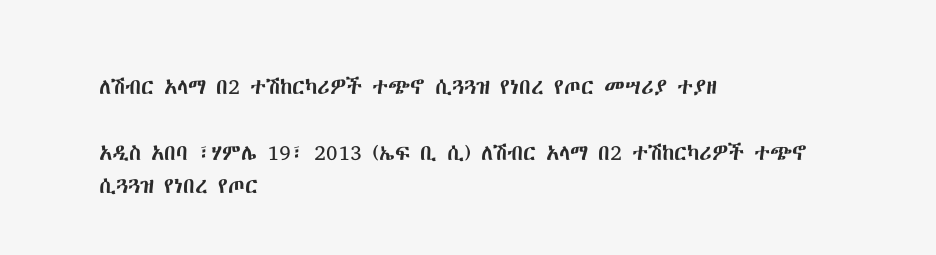ለሽብር አላማ በ2 ተሽከርካሪዎች ተጭኖ ሲጓጓዝ የነበረ የጦር መሣሪያ ተያዘ

አዲስ አበባ ፣ሃምሌ 19፣ 2013 (ኤፍ ቢ ሲ) ለሽብር አላማ በ2 ተሽከርካሪዎች ተጭኖ ሲጓጓዝ የነበረ የጦር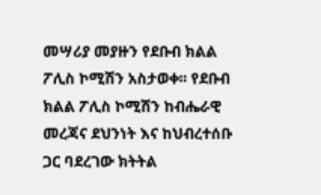መሣሪያ መያዙን የደቡብ ክልል ፖሊስ ኮሚሽን አስታወቀ፡፡ የደቡብ ክልል ፖሊስ ኮሚሽን ከብሔራዊ መረጃና ደህንነት እና ከህብረተሰቡ ጋር ባደረገው ክትትል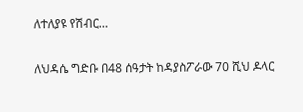ለተለያዩ የሽብር…

ለህዳሴ ግድቡ በ48 ሰዓታት ከዳያስፖራው 70 ሺህ ዶላር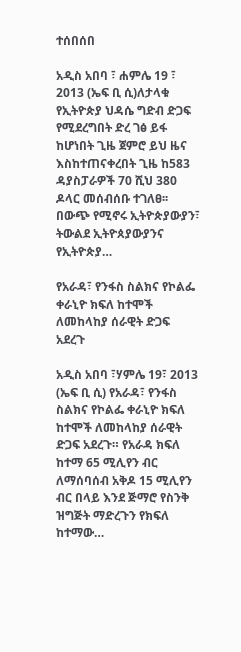ተሰበሰበ

አዲስ አበባ ፣ ሐምሌ 19 ፣ 2013 (ኤፍ ቢ ሲ)ለታላቁ የኢትዮጵያ ህዳሴ ግድብ ድጋፍ የሚደረግበት ድረ ገፅ ይፋ ከሆነበት ጊዜ ጀምሮ ይህ ዜና እስከተጠናቀረበት ጊዜ ከ583 ዳያስፓራዎች 70 ሺህ 380 ዶላር መሰብሰቡ ተገለፀ፡፡ በውጭ የሚኖሩ ኢትዮጵያውያን፣ ትውልደ ኢትዮጰያውያንና የኢትዮጵያ…

የአራዳ፣ የንፋስ ስልክና የኮልፌ ቀራኒዮ ክፍለ ከተሞች ለመከላከያ ሰራዊት ድጋፍ አደረጉ

አዲስ አበባ ፣ሃምሌ 19፣ 2013 (ኤፍ ቢ ሲ) የአራዳ፣ የንፋስ ስልክና የኮልፌ ቀራኒዮ ክፍለ ከተሞች ለመከላከያ ሰራዊት ድጋፍ አደረጉ። የአራዳ ክፍለ ከተማ 65 ሚሊየን ብር ለማሰባሰብ አቅዶ 15 ሚሊየን ብር በላይ እንደ ጅማሮ የስንቅ ዝግጅት ማድረጉን የክፍለ ከተማው…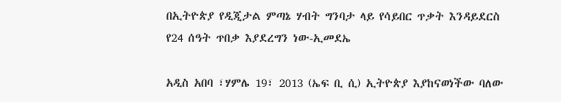በኢትዮጵያ የዲጂታል ምጣኔ ሃብት ግንባታ ላይ የሳይበር ጥቃት እንዳይደርስ የ24 ሰዓት ጥበቃ እያደረግን ነው-ኢመደኤ

አዲስ አበባ ፣ሃምሌ 19፣ 2013 (ኤፍ ቢ ሲ) ኢትዮጵያ እያከናወነችው ባለው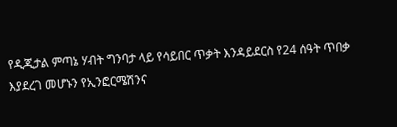የዲጂታል ምጣኔ ሃብት ግንባታ ላይ የሳይበር ጥቃት እንዳይደርስ የ24 ሰዓት ጥበቃ እያደረገ መሆኑን የኢንፎርሜሽንና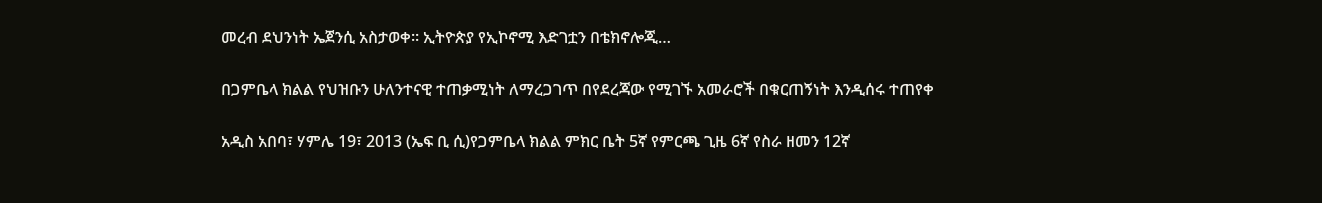መረብ ደህንነት ኤጀንሲ አስታወቀ። ኢትዮጵያ የኢኮኖሚ እድገቷን በቴክኖሎጂ…

በጋምቤላ ክልል የህዝቡን ሁለንተናዊ ተጠቃሚነት ለማረጋገጥ በየደረጃው የሚገኙ አመራሮች በቁርጠኝነት እንዲሰሩ ተጠየቀ

አዲስ አበባ፣ ሃምሌ 19፣ 2013 (ኤፍ ቢ ሲ)የጋምቤላ ክልል ምክር ቤት 5ኛ የምርጫ ጊዜ 6ኛ የስራ ዘመን 12ኛ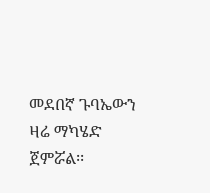መደበኛ ጉባኤውን ዛሬ ማካሄድ ጀምሯል፡፡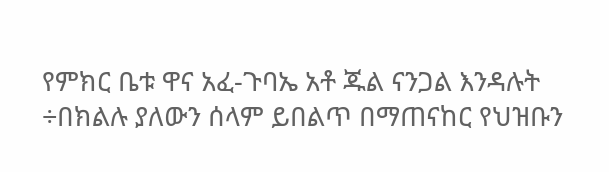የምክር ቤቱ ዋና አፈ-ጉባኤ አቶ ጁል ናንጋል እንዳሉት ÷በክልሉ ያለውን ሰላም ይበልጥ በማጠናከር የህዝቡን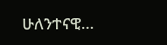ሁለንተናዊ…